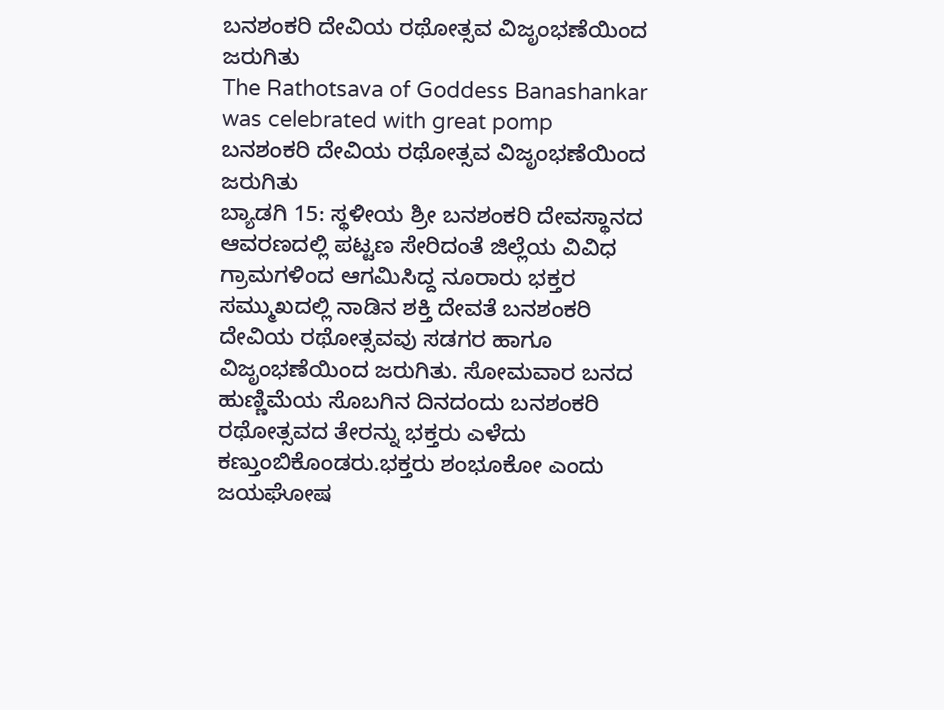ಬನಶಂಕರಿ ದೇವಿಯ ರಥೋತ್ಸವ ವಿಜೃಂಭಣೆಯಿಂದ ಜರುಗಿತು
The Rathotsava of Goddess Banashankar was celebrated with great pomp
ಬನಶಂಕರಿ ದೇವಿಯ ರಥೋತ್ಸವ ವಿಜೃಂಭಣೆಯಿಂದ ಜರುಗಿತು
ಬ್ಯಾಡಗಿ 15: ಸ್ಥಳೀಯ ಶ್ರೀ ಬನಶಂಕರಿ ದೇವಸ್ಥಾನದ ಆವರಣದಲ್ಲಿ ಪಟ್ಟಣ ಸೇರಿದಂತೆ ಜಿಲ್ಲೆಯ ವಿವಿಧ ಗ್ರಾಮಗಳಿಂದ ಆಗಮಿಸಿದ್ದ ನೂರಾರು ಭಕ್ತರ ಸಮ್ಮುಖದಲ್ಲಿ ನಾಡಿನ ಶಕ್ತಿ ದೇವತೆ ಬನಶಂಕರಿ ದೇವಿಯ ರಥೋತ್ಸವವು ಸಡಗರ ಹಾಗೂ ವಿಜೃಂಭಣೆಯಿಂದ ಜರುಗಿತು. ಸೋಮವಾರ ಬನದ ಹುಣ್ಣಿಮೆಯ ಸೊಬಗಿನ ದಿನದಂದು ಬನಶಂಕರಿ ರಥೋತ್ಸವದ ತೇರನ್ನು ಭಕ್ತರು ಎಳೆದು ಕಣ್ತುಂಬಿಕೊಂಡರು.ಭಕ್ತರು ಶಂಭೂಕೋ ಎಂದು ಜಯಘೋಷ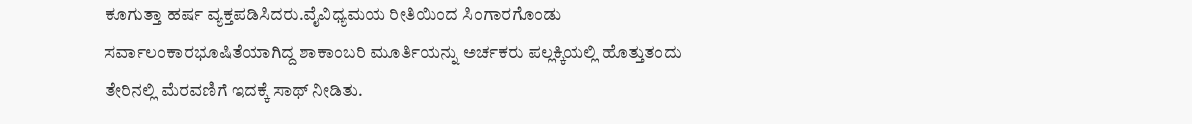ಕೂಗುತ್ತಾ ಹರ್ಷ ವ್ಯಕ್ತಪಡಿಸಿದರು.ವೈವಿಧ್ಯಮಯ ರೀತಿಯಿಂದ ಸಿಂಗಾರಗೊಂಡು ಸರ್ವಾಲಂಕಾರಭೂಷಿತೆಯಾಗಿದ್ದ ಶಾಕಾಂಬರಿ ಮೂರ್ತಿಯನ್ನು ಅರ್ಚಕರು ಪಲ್ಲಕ್ಕಿಯಲ್ಲಿ ಹೊತ್ತುತಂದು ತೇರಿನಲ್ಲಿ ಮೆರವಣಿಗೆ ಇದಕ್ಕೆ ಸಾಥ್ ನೀಡಿತು.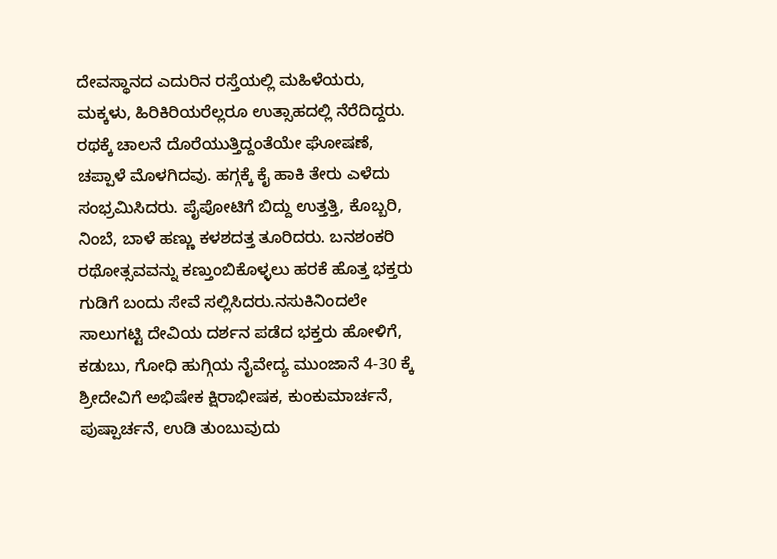ದೇವಸ್ಥಾನದ ಎದುರಿನ ರಸ್ತೆಯಲ್ಲಿ ಮಹಿಳೆಯರು, ಮಕ್ಕಳು, ಹಿರಿಕಿರಿಯರೆಲ್ಲರೂ ಉತ್ಸಾಹದಲ್ಲಿ ನೆರೆದಿದ್ದರು. ರಥಕ್ಕೆ ಚಾಲನೆ ದೊರೆಯುತ್ತಿದ್ದಂತೆಯೇ ಘೋಷಣೆ, ಚಪ್ಪಾಳೆ ಮೊಳಗಿದವು. ಹಗ್ಗಕ್ಕೆ ಕೈ ಹಾಕಿ ತೇರು ಎಳೆದು ಸಂಭ್ರಮಿಸಿದರು. ಪೈಪೋಟಿಗೆ ಬಿದ್ದು ಉತ್ತತ್ತಿ, ಕೊಬ್ಬರಿ, ನಿಂಬೆ, ಬಾಳೆ ಹಣ್ಣು ಕಳಶದತ್ತ ತೂರಿದರು. ಬನಶಂಕರಿ ರಥೋತ್ಸವವನ್ನು ಕಣ್ತುಂಬಿಕೊಳ್ಳಲು ಹರಕೆ ಹೊತ್ತ ಭಕ್ತರು ಗುಡಿಗೆ ಬಂದು ಸೇವೆ ಸಲ್ಲಿಸಿದರು.ನಸುಕಿನಿಂದಲೇ ಸಾಲುಗಟ್ಟಿ ದೇವಿಯ ದರ್ಶನ ಪಡೆದ ಭಕ್ತರು ಹೋಳಿಗೆ, ಕಡುಬು, ಗೋಧಿ ಹುಗ್ಗಿಯ ನೈವೇದ್ಯ ಮುಂಜಾನೆ 4-30 ಕ್ಕೆ ಶ್ರೀದೇವಿಗೆ ಅಭಿಷೇಕ ಕ್ಷಿರಾಭೀಷಕ, ಕುಂಕುಮಾರ್ಚನೆ, ಪುಷ್ಪಾರ್ಚನೆ, ಉಡಿ ತುಂಬುವುದು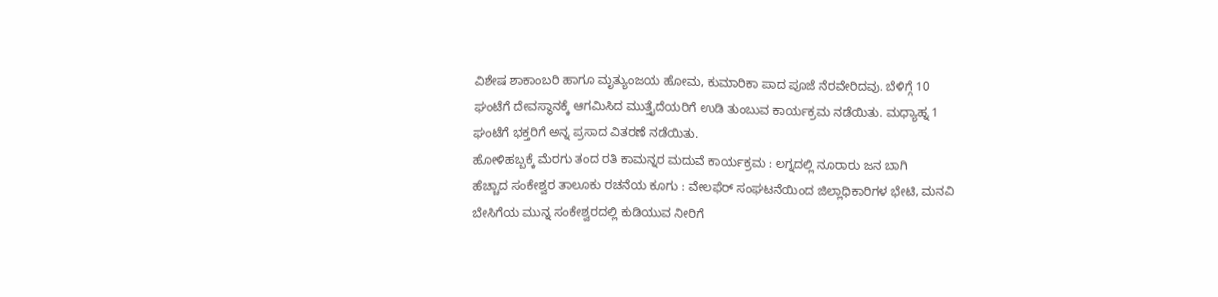ವಿಶೇಷ ಶಾಕಾಂಬರಿ ಹಾಗೂ ಮೃತ್ಯುಂಜಯ ಹೋಮ, ಕುಮಾರಿಕಾ ಪಾದ ಪೂಜೆ ನೆರವೇರಿದವು. ಬೆಳಿಗ್ಗೆ 10 ಘಂಟೆಗೆ ದೇವಸ್ಥಾನಕ್ಕೆ ಆಗಮಿಸಿದ ಮುತ್ತೈದೆಯರಿಗೆ ಉಡಿ ತುಂಬುವ ಕಾರ್ಯಕ್ರಮ ನಡೆಯಿತು. ಮಧ್ಯಾಹ್ನ 1 ಘಂಟೆಗೆ ಭಕ್ತರಿಗೆ ಅನ್ನ ಪ್ರಸಾದ ವಿತರಣೆ ನಡೆಯಿತು.
ಹೋಳಿಹಬ್ಬಕ್ಕೆ ಮೆರಗು ತಂದ ರತಿ ಕಾಮನ್ನರ ಮದುವೆ ಕಾರ್ಯಕ್ರಮ : ಲಗ್ನದಲ್ಲಿ ನೂರಾರು ಜನ ಬಾಗಿ
ಹೆಚ್ಚಾದ ಸಂಕೇಶ್ವರ ತಾಲೂಕು ರಚನೆಯ ಕೂಗು : ವೇಲಫೆರ್ ಸಂಘಟನೆಯಿಂದ ಜಿಲ್ಲಾಧಿಕಾರಿಗಳ ಭೇಟಿ, ಮನವಿ
ಬೇಸಿಗೆಯ ಮುನ್ನ ಸಂಕೇಶ್ವರದಲ್ಲಿ ಕುಡಿಯುವ ನೀರಿಗೆ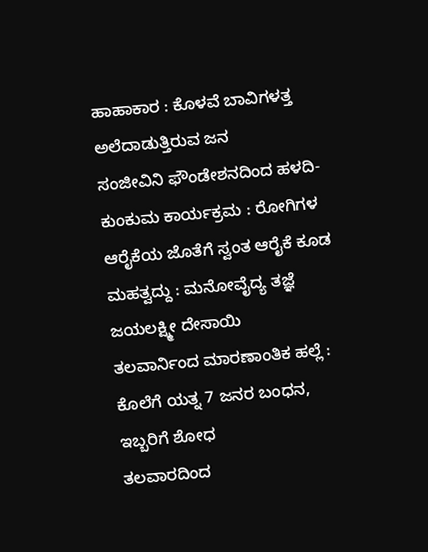ಹಾಹಾಕಾರ : ಕೊಳವೆ ಬಾವಿಗಳತ್ತ ಅಲೆದಾಡುತ್ತಿರುವ ಜನ
ಸಂಜೀವಿನಿ ಫೌಂಡೇಶನದಿಂದ ಹಳದಿ-ಕುಂಕುಮ ಕಾರ್ಯಕ್ರಮ : ರೋಗಿಗಳ ಆರೈಕೆಯ ಜೊತೆಗೆ ಸ್ವಂತ ಆರೈಕೆ ಕೂಡ ಮಹತ್ವದ್ದು : ಮನೋವೈದ್ಯ ತಜ್ಞೆ ಜಯಲಕ್ಷ್ಮೀ ದೇಸಾಯಿ
ತಲವಾರ್ನಿಂದ ಮಾರಣಾಂತಿಕ ಹಲ್ಲೆ : ಕೊಲೆಗೆ ಯತ್ನ 7 ಜನರ ಬಂಧನ, ಇಬ್ಬರಿಗೆ ಶೋಧ
ತಲವಾರದಿಂದ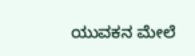ಯುವಕನ ಮೇಲೆ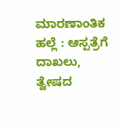ಮಾರಣಾಂತಿಕ ಹಲ್ಲೆ : ಆಸ್ಪತ್ರೆಗೆ ದಾಖಲು, ತ್ವೇಷದ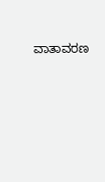ವಾತಾವರಣ